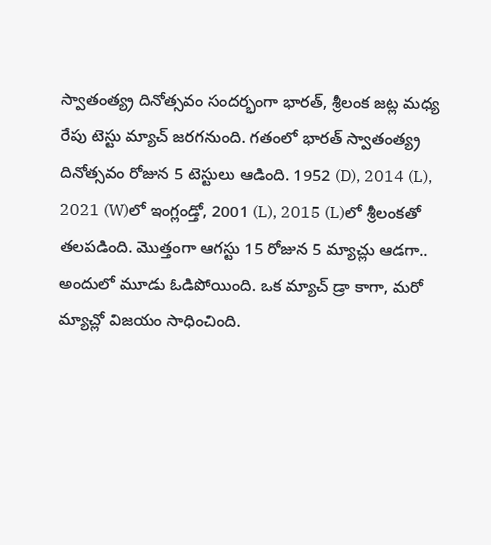స్వాతంత్య్ర దినోత్సవం సందర్భంగా భారత్, శ్రీలంక జట్ల మధ్య రేపు టెస్టు మ్యాచ్ జరగనుంది. గతంలో భారత్ స్వాతంత్య్ర దినోత్సవం రోజున 5 టెస్టులు ఆడింది. 1952 (D), 2014 (L), 2021 (W)లో ఇంగ్లండ్తో, 2001 (L), 2015 (L)లో శ్రీలంకతో తలపడింది. మొత్తంగా ఆగస్టు 15 రోజున 5 మ్యాచ్లు ఆడగా.. అందులో మూడు ఓడిపోయింది. ఒక మ్యాచ్ డ్రా కాగా, మరో మ్యాచ్లో విజయం సాధించింది.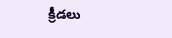క్రీడలు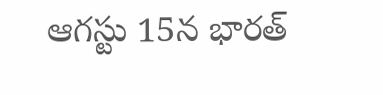ఆగస్టు 15న భారత్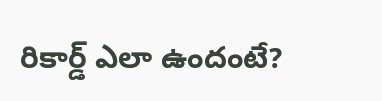రికార్డ్ ఎలా ఉందంటే?